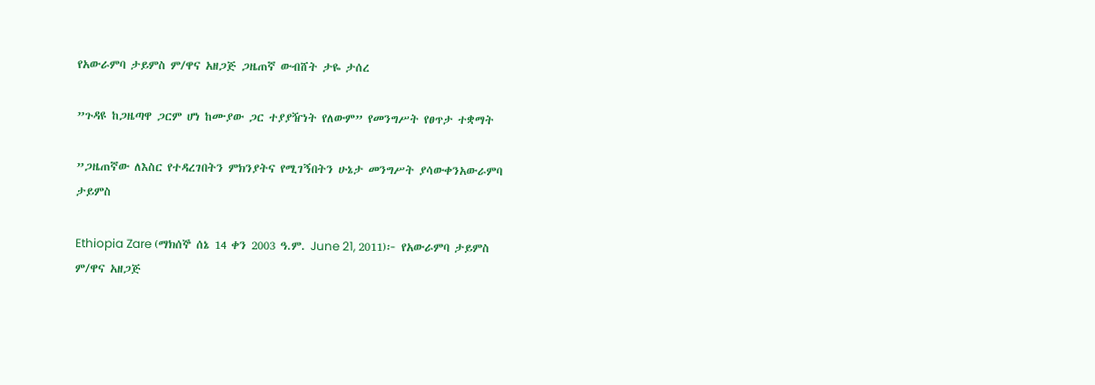የአውራምባ ታይምስ ም/ዋና አዘጋጅ ጋዜጠኛ ውብሸት ታዬ ታሰረ

”ጉዳዩ ከጋዜጣዋ ጋርም ሆነ ከሙያው ጋር ተያያዥነት የለውም” የመንግሥት የፀጥታ ተቋማት

”ጋዜጠኛው ለእስር የተዳረገበትን ምክንያትና የሚገኝበትን ሁኔታ መንግሥት ያሳውቀንአውራምባ ታይምስ

Ethiopia Zare (ማክሰኞ ሰኔ 14 ቀን 2003 ዓ.ም. June 21, 2011)፦ የአውራምባ ታይምስ ም/ዋና አዘጋጅ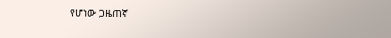የሆነው ጋዜጠኛ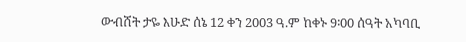ውብሸት ታዬ እሁድ ሰኔ 12 ቀን 2003 ዓ.ም ከቀኑ 9፡00 ሰዓት አካባቢ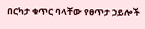በርካታ ቁጥር ባላቸው የፀጥታ ኃይሎች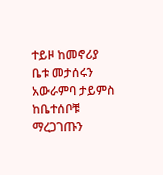ተይዞ ከመኖሪያ ቤቱ መታሰሩን አውራምባ ታይምስ ከቤተሰቦቹ ማረጋገጡን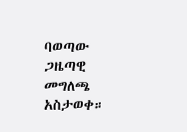ባወጣው ጋዜጣዊ መግለጫ አስታወቀ።